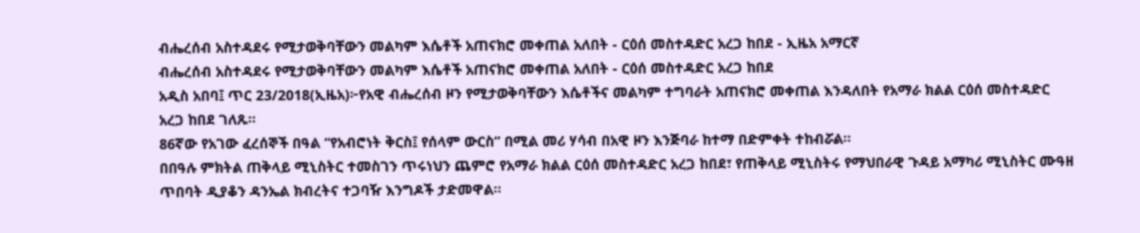ብሔረሰብ አስተዳደሩ የሚታወቅባቸውን መልካም እሴቶች አጠናክሮ መቀጠል አለበት - ርዕሰ መስተዳድር አረጋ ከበደ - ኢዜአ አማርኛ
ብሔረሰብ አስተዳደሩ የሚታወቅባቸውን መልካም እሴቶች አጠናክሮ መቀጠል አለበት - ርዕሰ መስተዳድር አረጋ ከበደ
አዲስ አበባ፤ ጥር 23/2018(ኢዜአ)፦የአዊ ብሔረሰብ ዞን የሚታወቅባቸውን እሴቶችና መልካም ተግባራት አጠናክሮ መቀጠል እንዳለበት የአማራ ክልል ርዕሰ መስተዳድር አረጋ ከበደ ገለጹ።
86ኛው የአገው ፈረሰኞች በዓል “የአብሮነት ቅርስ፤ የሰላም ውርስ” በሚል መሪ ሃሳብ በአዊ ዞን እንጅባራ ከተማ በድምቀት ተከብሯል።
በበዓሉ ምክትል ጠቅላይ ሚኒስትር ተመስገን ጥሩነህን ጨምሮ የአማራ ክልል ርዕሰ መስተዳድር አረጋ ከበደ፣ የጠቅላይ ሚኒስትሩ የማህበራዊ ጉዳይ አማካሪ ሚኒስትር ሙዓዘ ጥበባት ዲያቆን ዳንኤል ክብረትና ተጋባዥ እንግዶች ታድመዋል።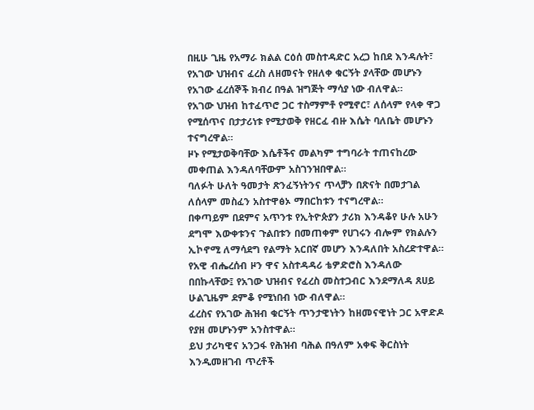በዚሁ ጊዜ የአማራ ክልል ርዕሰ መስተዳድር አረጋ ከበደ እንዳሉት፣ የአገው ህዝብና ፈረስ ለዘመናት የዘለቀ ቁርኝት ያላቸው መሆኑን የአገው ፈረሰኞች ክብረ በዓል ዝግጅት ማሳያ ነው ብለዋል።
የአገው ህዝብ ከተፈጥሮ ጋር ተስማምቶ የሚኖር፣ ለሰላም የላቀ ዋጋ የሚሰጥና በታታሪነቱ የሚታወቅ የዘርፈ ብዙ እሴት ባለቤት መሆኑን ተናግረዋል።
ዞኑ የሚታወቅባቸው እሴቶችና መልካም ተግባራት ተጠናከረው መቀጠል እንዳለባቸውም አስገንዝበዋል።
ባለፉት ሁለት ዓመታት ጽንፈኝነትንና ጥላቻን በጽናት በመታገል ለሰላም መስፈን አስተዋፅኦ ማበርከቱን ተናግረዋል።
በቀጣይም በደምና አጥንቱ የኢትዮጵያን ታሪክ እንዳቆየ ሁሉ አሁን ደግሞ እውቀቱንና ጉልበቱን በመጠቀም የሀገሩን ብሎም የክልሉን ኢኮኖሚ ለማሳደግ የልማት አርበኛ መሆን እንዳለበት አስረድተዋል።
የአዊ ብሔረሰብ ዞን ዋና አስተዳዳሪ ቴዎድሮስ እንዳለው በበኩላቸው፤ የአገው ህዝብና የፈረስ መስተጋብር እንደማለዳ ጸሀይ ሁልጊዜም ደምቆ የሚነበብ ነው ብለዋል።
ፈረስና የአገው ሕዝብ ቁርኝት ጥንታዊነትን ከዘመናዊነት ጋር አዋድዶ የያዘ መሆኑንም አንስተዋል።
ይህ ታሪካዊና አንጋፋ የሕዝብ ባሕል በዓለም አቀፍ ቅርስነት እንዲመዘገብ ጥረቶች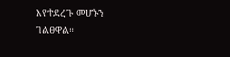እየተደረጉ መሆኑን ገልፀዋል።